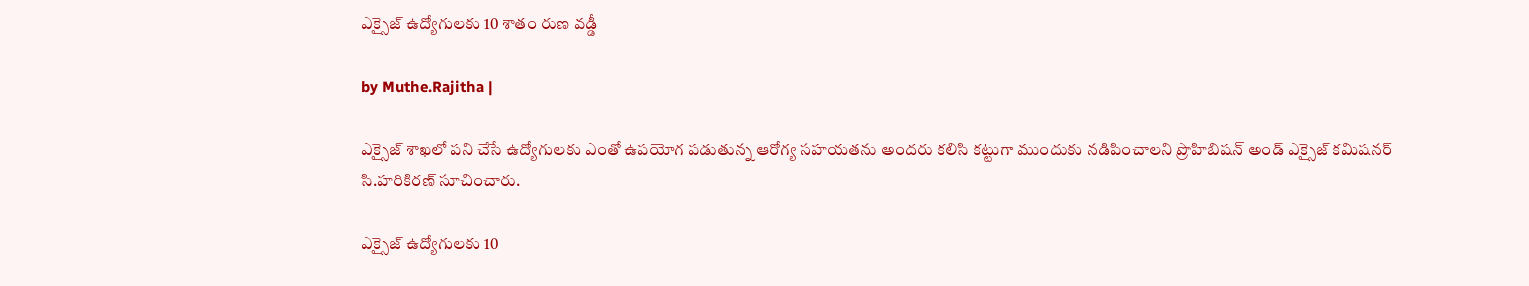ఎక్సైజ్ ఉద్యోగులకు 10 శాతం రుణ వడ్డీ

by Muthe.Rajitha |

ఎక్సైజ్ శాఖలో పని చేసే ఉద్యోగులకు ఎంతో ఉపయోగ పడుతున్న ఆరోగ్య సహయతను అందరు కలిసి కట్టుగా ముందుకు నడిపించాలని ప్రొహిబిషన్ అండ్ ఎక్సైజ్ కమిషనర్ సి.హరికిరణ్ సూచించారు.

ఎక్సైజ్ ఉద్యోగులకు 10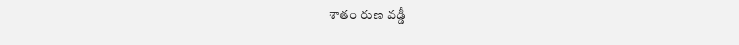శాతం రుణ వడ్డీ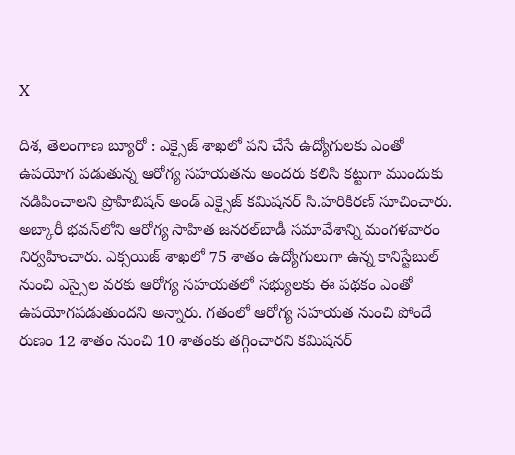X

దిశ, తెలంగాణ బ్యూరో : ఎక్సైజ్ శాఖలో పని చేసే ఉద్యోగులకు ఎంతో ఉపయోగ పడుతున్న ఆరోగ్య సహయతను అందరు కలిసి కట్టుగా ముందుకు నడిపించాలని ప్రొహిబిషన్ అండ్ ఎక్సైజ్ కమిషనర్ సి.హరికిరణ్ సూచించారు. అబ్కారీ భవన్‌లోని ఆరోగ్య సాహిత జనరల్‌బాడీ సమావేశాన్ని మంగళవారం నిర్వహించారు. ఎక్సయిజ్ శాఖలో 75 శాతం ఉద్యోగులుగా ఉన్న కానిస్టేబుల్ నుంచి ఎస్సైల వరకు ఆరోగ్య సహయతలో సభ్యులకు ఈ పథకం ఎంతో ఉపయోగపడుతుందని అన్నారు. గతంలో ఆరోగ్య సహయత నుంచి పోందే రుణం 12 శాతం నుంచి 10 శాతంకు తగ్గించారని కమిషనర్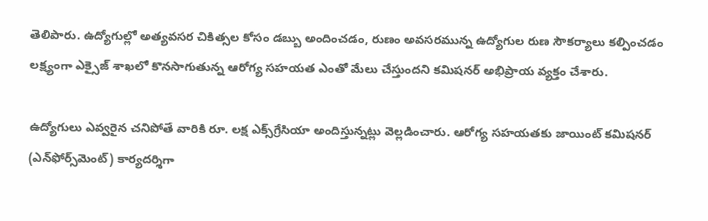తెలిపారు. ఉద్యోగుల్లో అత్యవసర చికిత్సల కోసం డబ్బు అందించడం, రుణం అవసరమున్న ఉద్యోగుల రుణ సౌకర్యాలు కల్పించడం లక్ష్యంగా ఎక్సైజ్ శాఖలో కొనసాగుతున్న ఆరోగ్య సహయత ఎంతో మేలు చేస్తుందని కమిషనర్ అభిప్రాయ వ్యక్తం చేశారు.

ఉద్యోగులు ఎవ్వరైన చనిపోతే వారికి రూ. లక్ష ఎక్స్‌గ్రేసియా అందిస్తున్నట్లు వెల్లడించారు. ఆరోగ్య సహయతకు జాయింట్ కమిషనర్ (ఎన్‌ఫోర్స్‌మెంట్) కార్యదర్శిగా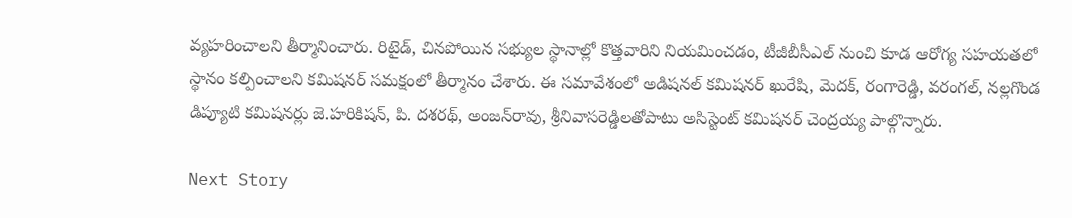వ్యహరించాలని తీర్మానించారు. రిటైడ్, చినపోయిన సభ్యుల స్థానాల్లో కొత్తవారిని నియమించడం, టీజీబీసీఎల్ నుంచి కూడ ఆరోగ్య సహయతలో స్థానం కల్పించాలని కమిషనర్ సమక్షంలో తీర్మానం చేశారు. ఈ సమావేశంలో అడిషనల్ కమిషనర్ ఖురేషి, మెదక్, రంగారెడ్డి, వరంగల్, నల్లగొండ డిప్యూటి కమిషనర్లు జె.హరికిషన్, పి. దశరథ్, అంజన్‌రావు, శ్రీనివాసరెడ్డిలతోపాటు అసిస్టెంట్ కమిషనర్ చెంద్రయ్య పాల్గొన్నారు.

Next Story